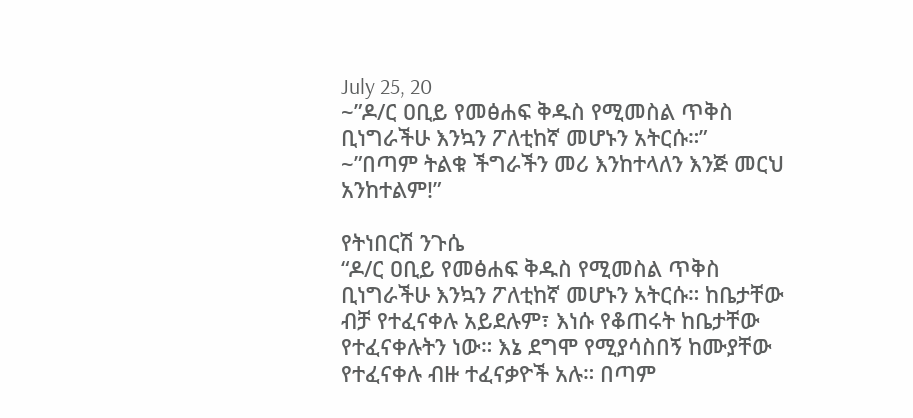July 25, 20
~”ዶ/ር ዐቢይ የመፅሐፍ ቅዱስ የሚመስል ጥቅስ ቢነግራችሁ እንኳን ፖለቲከኛ መሆኑን አትርሱ።”
~”በጣም ትልቁ ችግራችን መሪ እንከተላለን እንጅ መርህ አንከተልም!”

የትነበርሽ ንጉሴ
“ዶ/ር ዐቢይ የመፅሐፍ ቅዱስ የሚመስል ጥቅስ ቢነግራችሁ እንኳን ፖለቲከኛ መሆኑን አትርሱ። ከቤታቸው ብቻ የተፈናቀሉ አይደሉም፣ እነሱ የቆጠሩት ከቤታቸው የተፈናቀሉትን ነው። እኔ ደግሞ የሚያሳስበኝ ከሙያቸው የተፈናቀሉ ብዙ ተፈናቃዮች አሉ። በጣም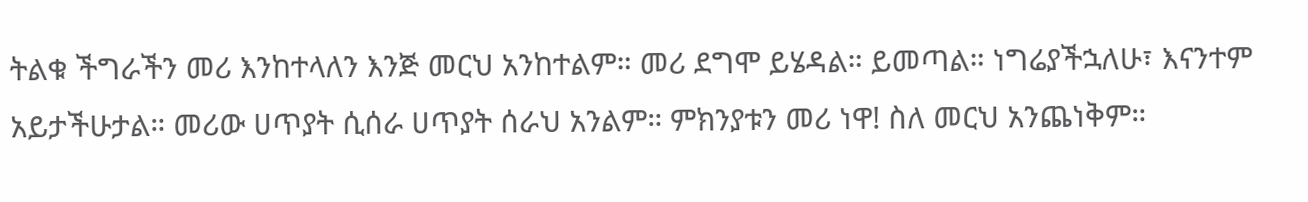ትልቁ ችግራችን መሪ እንከተላለን እንጅ መርህ አንከተልም። መሪ ደግሞ ይሄዳል። ይመጣል። ነግሬያችኋለሁ፣ እናንተም አይታችሁታል። መሪው ሀጥያት ሲሰራ ሀጥያት ሰራህ አንልም። ምክንያቱን መሪ ነዋ! ስለ መርህ አንጨነቅም።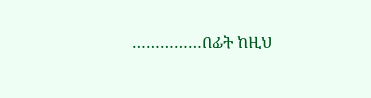……………በፊት ከዚህ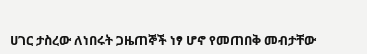ሀገር ታስረው ለነበሩት ጋዜጠኞች ነፃ ሆኖ የመጠበቅ መብታቸው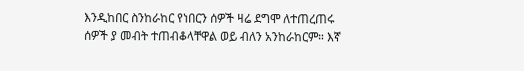እንዲከበር ስንከራከር የነበርን ሰዎች ዛሬ ደግሞ ለተጠረጠሩ ሰዎች ያ መብት ተጠብቆላቸዋል ወይ ብለን አንከራከርም። እኛ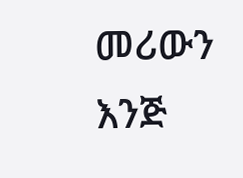መሪውን እንጅ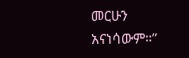መርሁን አናነሳውም።”